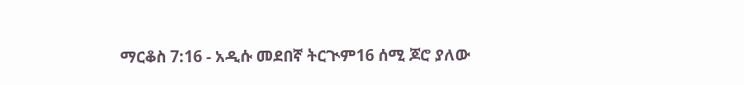ማርቆስ 7:16 - አዲሱ መደበኛ ትርጒም16 ሰሚ ጆሮ ያለው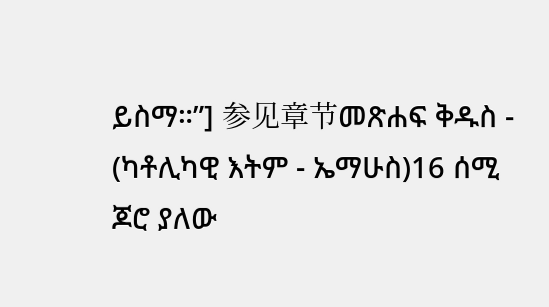ይስማ።”] 参见章节መጽሐፍ ቅዱስ - (ካቶሊካዊ እትም - ኤማሁስ)16 ሰሚ ጆሮ ያለው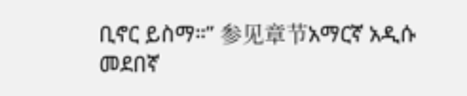ቢኖር ይስማ።” 参见章节አማርኛ አዲሱ መደበኛ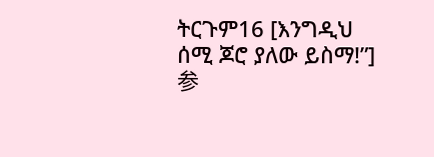ትርጉም16 [እንግዲህ ሰሚ ጆሮ ያለው ይስማ!”] 参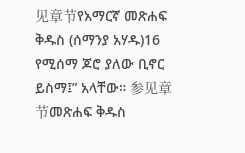见章节የአማርኛ መጽሐፍ ቅዱስ (ሰማንያ አሃዱ)16 የሚሰማ ጆሮ ያለው ቢኖር ይስማ፤” አላቸው። 参见章节መጽሐፍ ቅዱስ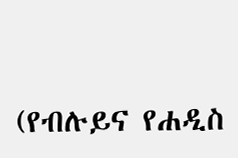(የብሉይና የሐዲስ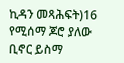ኪዳን መጻሕፍት)16 የሚሰማ ጆሮ ያለው ቢኖር ይስማ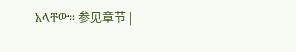አላቸው። 参见章节 |